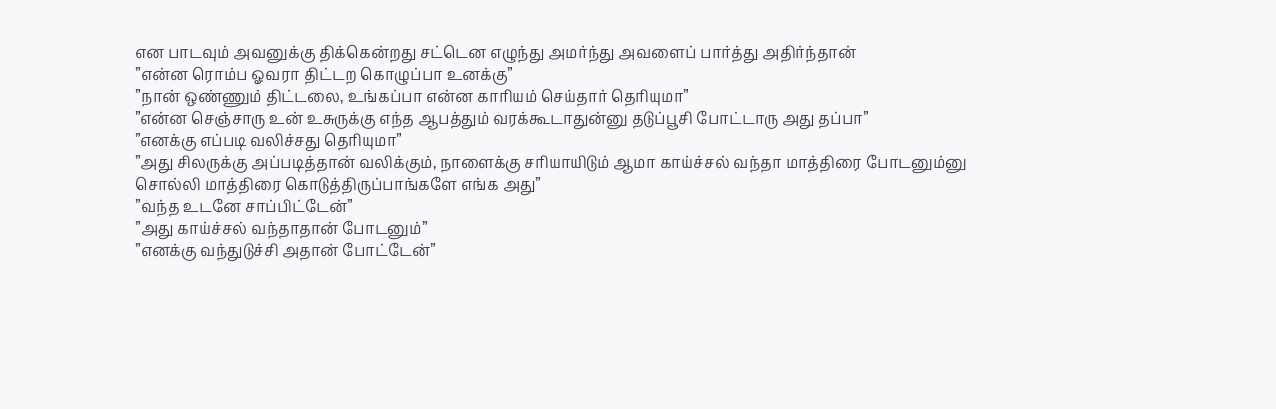என பாடவும் அவனுக்கு திக்கென்றது சட்டென எழுந்து அமர்ந்து அவளைப் பார்த்து அதிர்ந்தான்
”என்ன ரொம்ப ஓவரா திட்டற கொழுப்பா உனக்கு”
”நான் ஒண்ணும் திட்டலை, உங்கப்பா என்ன காரியம் செய்தார் தெரியுமா”
”என்ன செஞ்சாரு உன் உசுருக்கு எந்த ஆபத்தும் வரக்கூடாதுன்னு தடுப்பூசி போட்டாரு அது தப்பா”
”எனக்கு எப்படி வலிச்சது தெரியுமா”
”அது சிலருக்கு அப்படித்தான் வலிக்கும், நாளைக்கு சரியாயிடும் ஆமா காய்ச்சல் வந்தா மாத்திரை போடனும்னு சொல்லி மாத்திரை கொடுத்திருப்பாங்களே எங்க அது”
”வந்த உடனே சாப்பிட்டேன்”
”அது காய்ச்சல் வந்தாதான் போடனும்”
”எனக்கு வந்துடுச்சி அதான் போட்டேன்”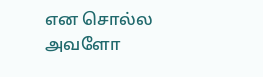என சொல்ல அவளோ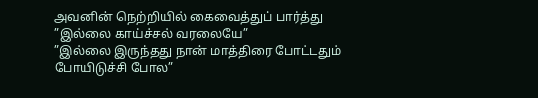அவனின் நெற்றியில் கைவைத்துப் பார்த்து
”இல்லை காய்ச்சல் வரலையே”
”இல்லை இருந்தது நான் மாத்திரை போட்டதும் போயிடுச்சி போல”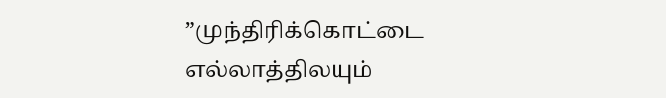”முந்திரிக்கொட்டை எல்லாத்திலயும்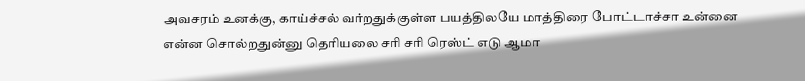அவசரம் உனக்கு, காய்ச்சல் வர்றதுக்குள்ள பயத்திலயே மாத்திரை போட்டாச்சா உன்னை என்ன சொல்றதுன்னு தெரியலை சரி சரி ரெஸ்ட் எடு ஆமா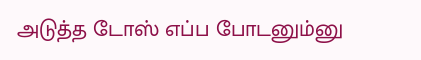அடுத்த டோஸ் எப்ப போடனும்னு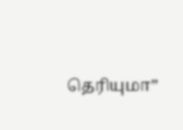தெரியுமா”